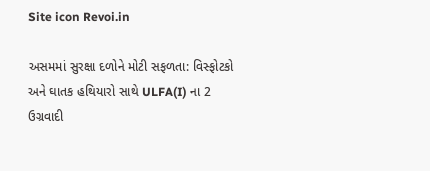Site icon Revoi.in

અસમમાં સુરક્ષા દળોને મોટી સફળતા: વિસ્ફોટકો અને ઘાતક હથિયારો સાથે ULFA(I) ના 2 ઉગ્રવાદી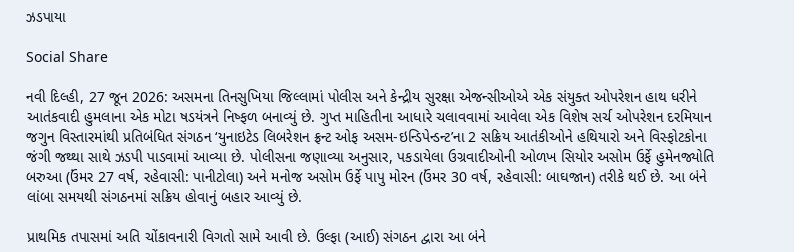ઝડપાયા

Social Share

નવી દિલ્હી, 27 જૂન 2026: અસમના તિનસુખિયા જિલ્લામાં પોલીસ અને કેન્દ્રીય સુરક્ષા એજન્સીઓએ એક સંયુક્ત ઓપરેશન હાથ ધરીને આતંકવાદી હુમલાના એક મોટા ષડયંત્રને નિષ્ફળ બનાવ્યું છે. ગુપ્ત માહિતીના આધારે ચલાવવામાં આવેલા એક વિશેષ સર્ચ ઓપરેશન દરમિયાન જગુન વિસ્તારમાંથી પ્રતિબંધિત સંગઠન ‘યુનાઇટેડ લિબરેશન ફ્રન્ટ ઓફ અસમ-ઇન્ડિપેન્ડન્ટ’ના 2 સક્રિય આતંકીઓને હથિયારો અને વિસ્ફોટકોના જંગી જથ્થા સાથે ઝડપી પાડવામાં આવ્યા છે. પોલીસના જણાવ્યા અનુસાર, પકડાયેલા ઉગ્રવાદીઓની ઓળખ સિયોર અસોમ ઉર્ફે હુમેનજ્યોતિ બરુઆ (ઉંમર 27 વર્ષ, રહેવાસી: પાનીટોલા) અને મનોજ અસોમ ઉર્ફે પાપુ મોરન (ઉંમર 30 વર્ષ, રહેવાસી: બાઘજાન) તરીકે થઈ છે. આ બંને લાંબા સમયથી સંગઠનમાં સક્રિય હોવાનું બહાર આવ્યું છે.

પ્રાથમિક તપાસમાં અતિ ચોંકાવનારી વિગતો સામે આવી છે. ઉલ્ફા (આઈ) સંગઠન દ્વારા આ બંને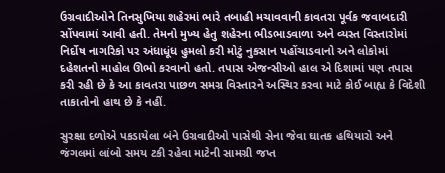ઉગ્રવાદીઓને તિનસુખિયા શહેરમાં ભારે તબાહી મચાવવાની કાવતરા પૂર્વક જવાબદારી સોંપવામાં આવી હતી. તેમનો મુખ્ય હેતુ શહેરના ભીડભાડવાળા અને વ્યસ્ત વિસ્તારોમાં નિર્દોષ નાગરિકો પર અંધાધૂંધ હુમલો કરી મોટું નુકસાન પહોંચાડવાનો અને લોકોમાં દહેશતનો માહોલ ઊભો કરવાનો હતો. તપાસ એજન્સીઓ હાલ એ દિશામાં પણ તપાસ કરી રહી છે કે આ કાવતરા પાછળ સમગ્ર વિસ્તારને અસ્થિર કરવા માટે કોઈ બાહ્ય કે વિદેશી તાકાતોનો હાથ છે કે નહીં.

સુરક્ષા દળોએ પકડાયેલા બંને ઉગ્રવાદીઓ પાસેથી સેના જેવા ઘાતક હથિયારો અને જંગલમાં લાંબો સમય ટકી રહેવા માટેની સામગ્રી જપ્ત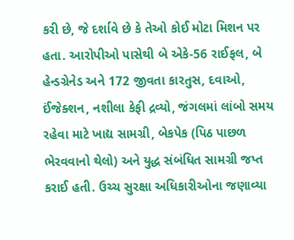કરી છે, જે દર્શાવે છે કે તેઓ કોઈ મોટા મિશન પર હતા. આરોપીઓ પાસેથી બે એકે-56 રાઈફલ, બે હેન્ડગ્રેનેડ અને 172 જીવતા કારતુસ, દવાઓ, ઈંજેક્શન, નશીલા કેફી દ્રવ્યો, જંગલમાં લાંબો સમય રહેવા માટે ખાદ્ય સામગ્રી, બેકપેક (પિઠ પાછળ ભેરવવાનો થેલો) અને યુદ્ધ સંબંધિત સામગ્રી જપ્ત કરાઈ હતી. ઉચ્ચ સુરક્ષા અધિકારીઓના જણાવ્યા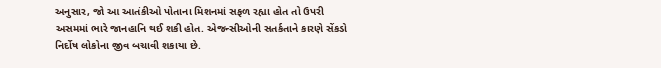અનુસાર, જો આ આતંકીઓ પોતાના મિશનમાં સફળ રહ્યા હોત તો ઉપરી અસમમાં ભારે જાનહાનિ થઈ શકી હોત. એજન્સીઓની સતર્કતાને કારણે સેંકડો નિર્દોષ લોકોના જીવ બચાવી શકાયા છે.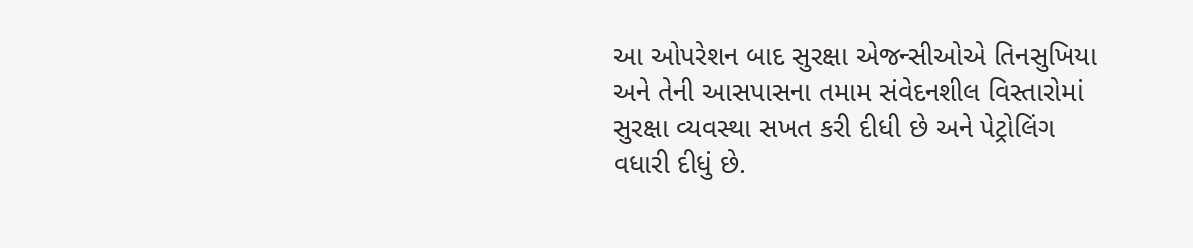આ ઓપરેશન બાદ સુરક્ષા એજન્સીઓએ તિનસુખિયા અને તેની આસપાસના તમામ સંવેદનશીલ વિસ્તારોમાં સુરક્ષા વ્યવસ્થા સખત કરી દીધી છે અને પેટ્રોલિંગ વધારી દીધું છે.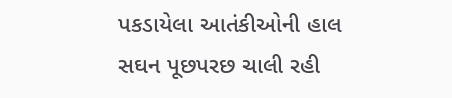પકડાયેલા આતંકીઓની હાલ સઘન પૂછપરછ ચાલી રહી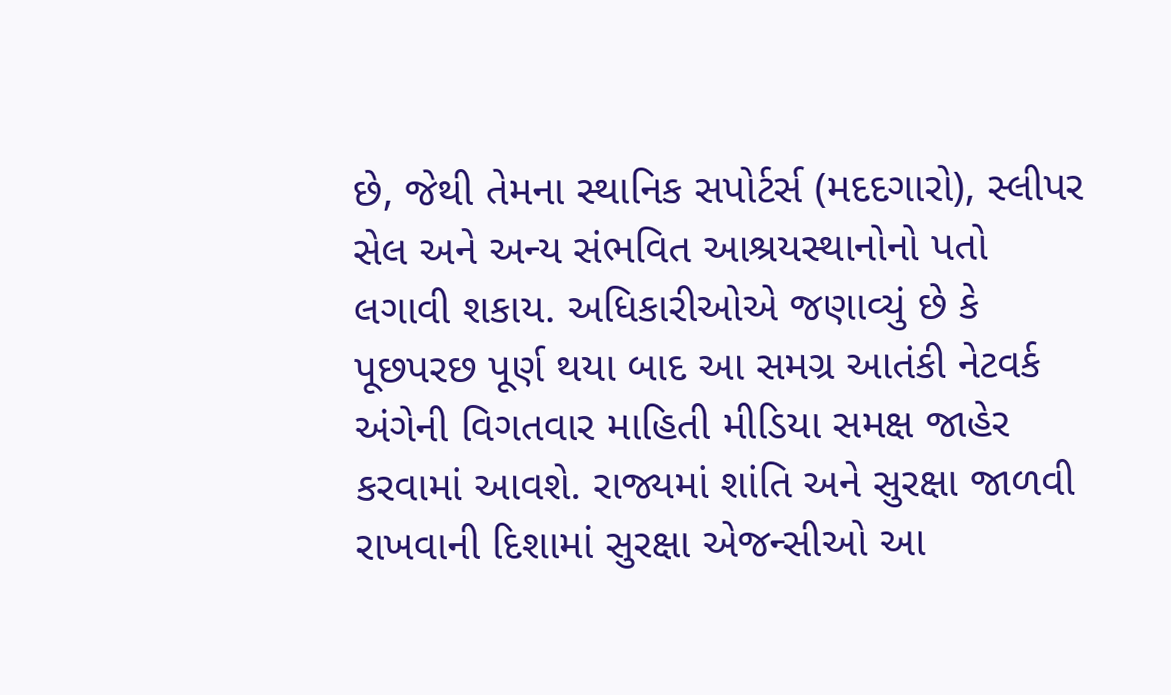છે, જેથી તેમના સ્થાનિક સપોર્ટર્સ (મદદગારો), સ્લીપર સેલ અને અન્ય સંભવિત આશ્રયસ્થાનોનો પતો લગાવી શકાય. અધિકારીઓએ જણાવ્યું છે કે પૂછપરછ પૂર્ણ થયા બાદ આ સમગ્ર આતંકી નેટવર્ક અંગેની વિગતવાર માહિતી મીડિયા સમક્ષ જાહેર કરવામાં આવશે. રાજ્યમાં શાંતિ અને સુરક્ષા જાળવી રાખવાની દિશામાં સુરક્ષા એજન્સીઓ આ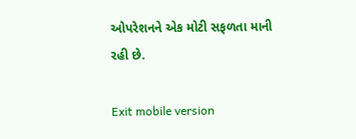ઓપરેશનને એક મોટી સફળતા માની રહી છે.

Exit mobile version